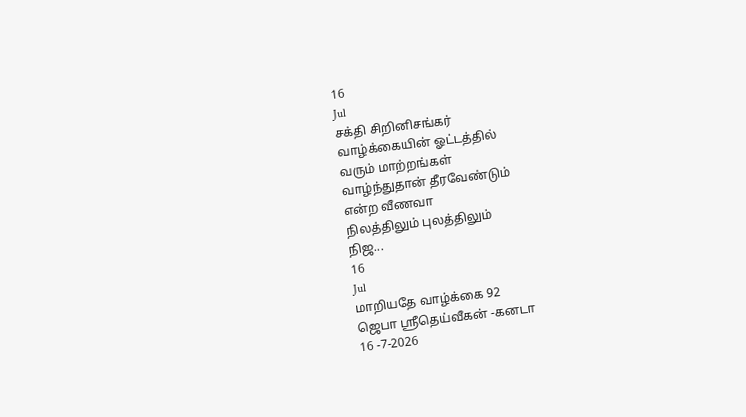16
Jul
சக்தி சிறினிசங்கர்
வாழ்க்கையின் ஓட்டத்தில்
வரும் மாற்றங்கள்
வாழ்ந்துதான் தீரவேண்டும்
என்ற வீணவா
நிலத்திலும் புலத்திலும்
நிஜ...
16
Jul
மாறியதே வாழ்க்கை 92
ஜெபா ஸ்ரீதெய்வீகன் -கனடா
16 -7-2026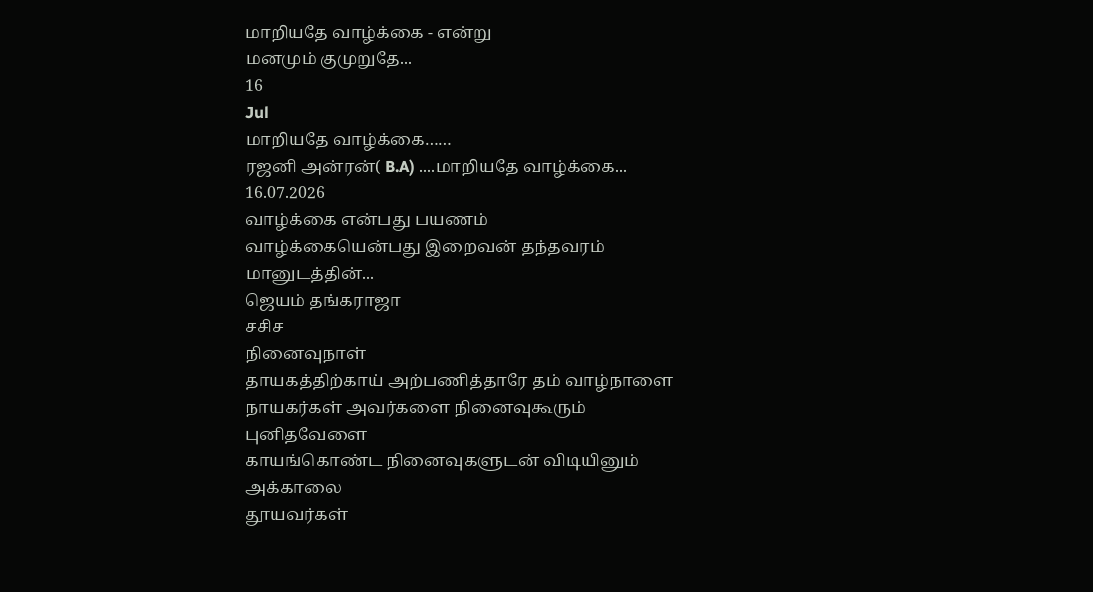மாறியதே வாழ்க்கை - என்று
மனமும் குமுறுதே...
16
Jul
மாறியதே வாழ்க்கை……
ரஜனி அன்ரன்( B.A) ....மாறியதே வாழ்க்கை... 16.07.2026
வாழ்க்கை என்பது பயணம்
வாழ்க்கையென்பது இறைவன் தந்தவரம்
மானுடத்தின்...
ஜெயம் தங்கராஜா
சசிச
நினைவுநாள்
தாயகத்திற்காய் அற்பணித்தாரே தம் வாழ்நாளை
நாயகர்கள் அவர்களை நினைவுகூரும் புனிதவேளை
காயங்கொண்ட நினைவுகளுடன் விடியினும் அக்காலை
தூயவர்கள்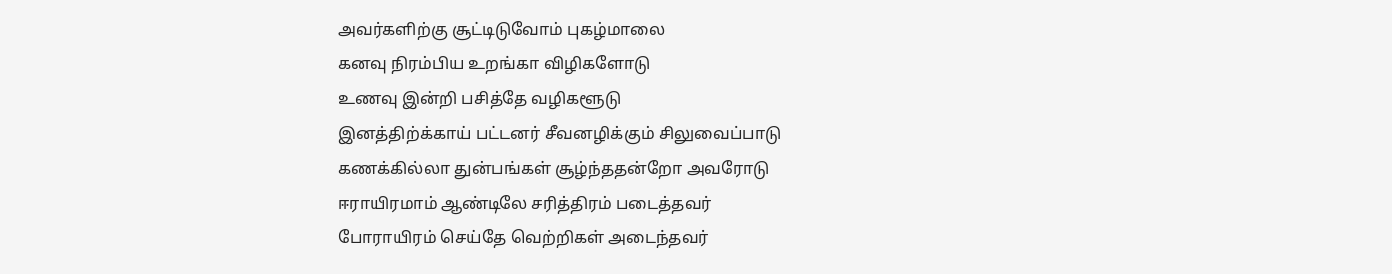அவர்களிற்கு சூட்டிடுவோம் புகழ்மாலை
கனவு நிரம்பிய உறங்கா விழிகளோடு
உணவு இன்றி பசித்தே வழிகளூடு
இனத்திற்க்காய் பட்டனர் சீவனழிக்கும் சிலுவைப்பாடு
கணக்கில்லா துன்பங்கள் சூழ்ந்ததன்றோ அவரோடு
ஈராயிரமாம் ஆண்டிலே சரித்திரம் படைத்தவர்
போராயிரம் செய்தே வெற்றிகள் அடைந்தவர்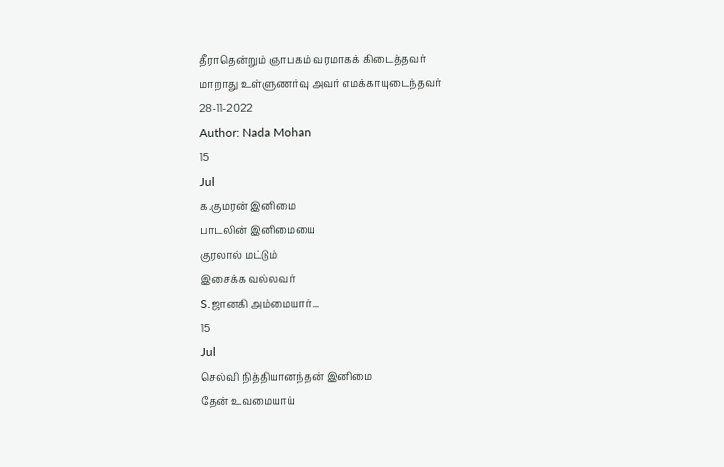தீராதென்றும் ஞாபகம் வரமாகக் கிடைத்தவர்
மாறாது உள்ளுணர்வு அவர் எமக்காயுடைந்தவர்
28-11-2022
Author: Nada Mohan
15
Jul
க.குமரன் இனிமை
பாடலின் இனிமையை
குரலால் மட்டும்
இசைக்க வல்லவர்
S.ஜானகி அம்மையார்...
15
Jul
செல்வி நித்தியானந்தன் இனிமை
தேன் உவமையாய்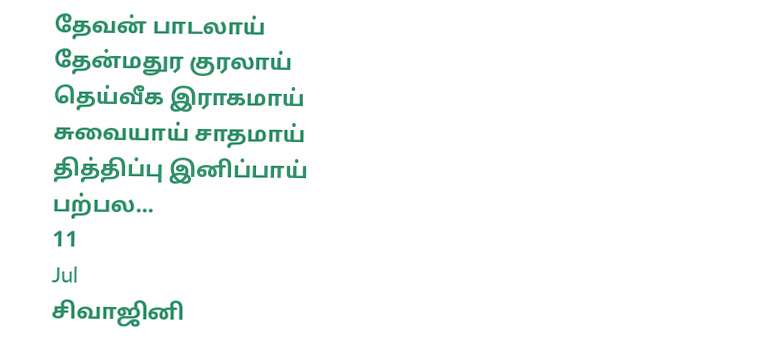தேவன் பாடலாய்
தேன்மதுர குரலாய்
தெய்வீக இராகமாய்
சுவையாய் சாதமாய்
தித்திப்பு இனிப்பாய்
பற்பல...
11
Jul
சிவாஜினி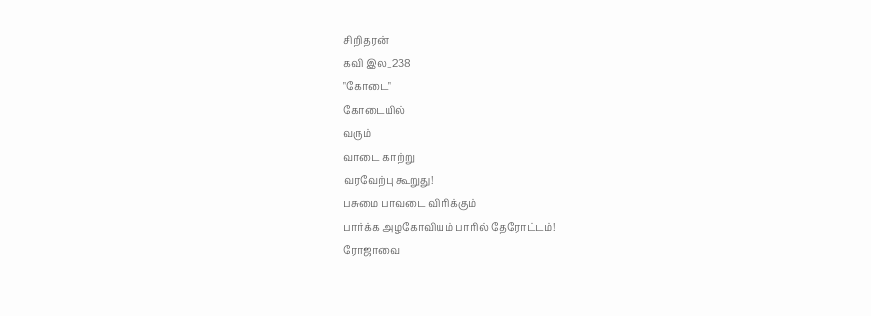சிறிதரன்
கவி இல_238
"கோடை"
கோடையில்
வரும்
வாடை காற்று
வரவேற்பு கூறுது!
பசுமை பாவடை விரிக்கும்
பார்க்க அழகோவியம் பாரில் தேரோட்டம்!
ரோஜாவை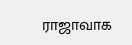ராஜாவாக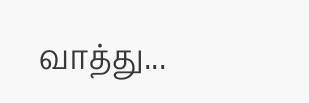வாத்து...